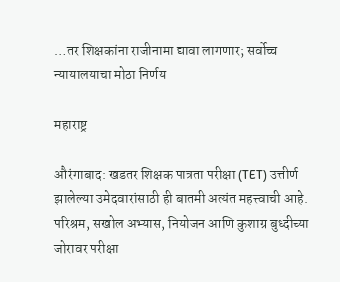…तर शिक्षकांना राजीनामा द्यावा लागणार; सर्वोच्च न्यायालयाचा मोठा निर्णय

महाराष्ट्र

औरंगाबाद: खडतर शिक्षक पात्रता परीक्षा (TET) उत्तीर्ण झालेल्या उमेदवारांसाठी ही बातमी अत्यंत महत्त्वाची आहे. परिश्रम, सखोल अभ्यास, नियोजन आणि कुशाग्र बुध्दीच्या जोरावर परीक्षा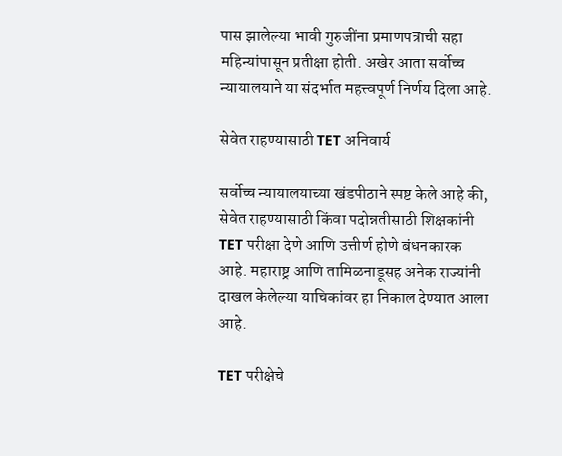पास झालेल्या भावी गुरुजींना प्रमाणपत्राची सहा महिन्यांपासून प्रतीक्षा होती. अखेर आता सर्वोच्च न्यायालयाने या संदर्भात महत्त्वपूर्ण निर्णय दिला आहे.

सेवेत राहण्यासाठी TET अनिवार्य

सर्वोच्च न्यायालयाच्या खंडपीठाने स्पष्ट केले आहे की, सेवेत राहण्यासाठी किंवा पदोन्नतीसाठी शिक्षकांनी TET परीक्षा देणे आणि उत्तीर्ण होणे बंधनकारक आहे. महाराष्ट्र आणि तामिळनाडूसह अनेक राज्यांनी दाखल केलेल्या याचिकांवर हा निकाल देण्यात आला आहे.

TET परीक्षेचे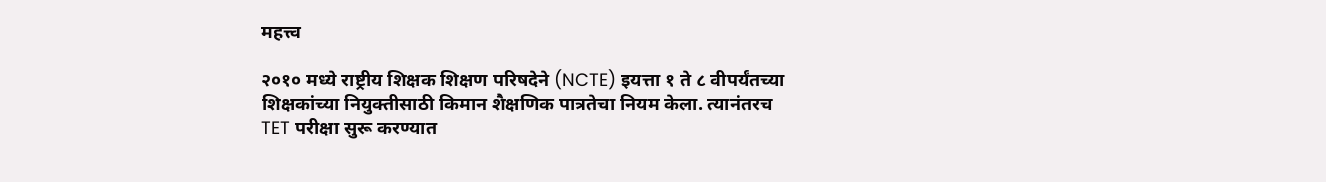महत्त्व

२०१० मध्ये राष्ट्रीय शिक्षक शिक्षण परिषदेने (NCTE) इयत्ता १ ते ८ वीपर्यंतच्या शिक्षकांच्या नियुक्तीसाठी किमान शैक्षणिक पात्रतेचा नियम केला. त्यानंतरच TET परीक्षा सुरू करण्यात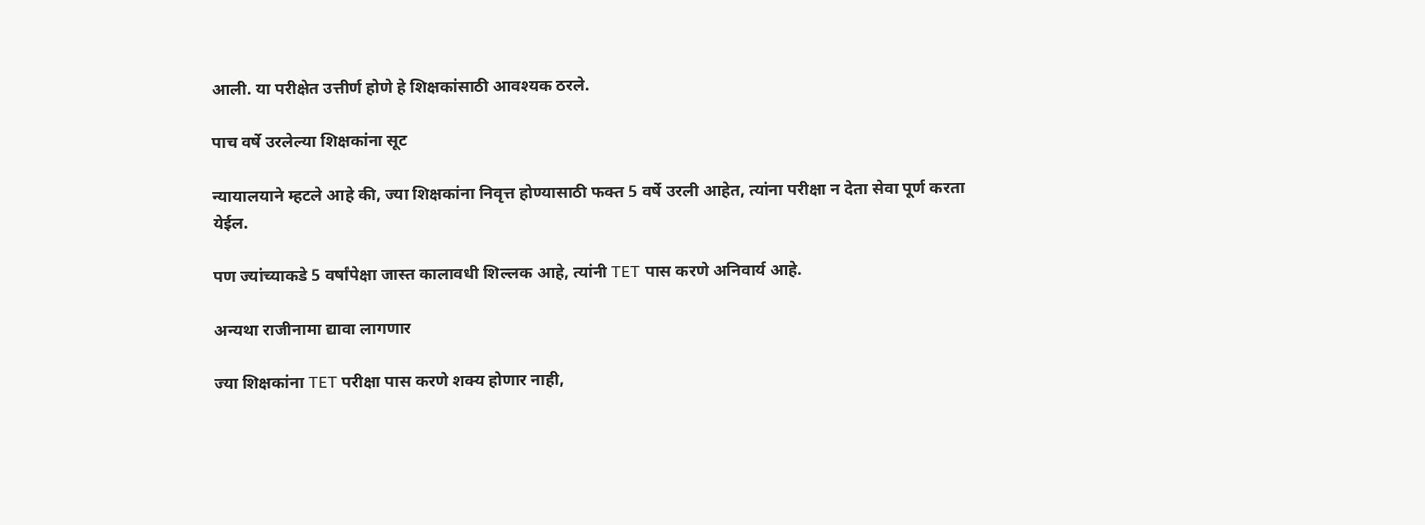आली. या परीक्षेत उत्तीर्ण होणे हे शिक्षकांसाठी आवश्यक ठरले.

पाच वर्षे उरलेल्या शिक्षकांना सूट

न्यायालयाने म्हटले आहे की, ज्या शिक्षकांना निवृत्त होण्यासाठी फक्त 5 वर्षे उरली आहेत, त्यांना परीक्षा न देता सेवा पूर्ण करता येईल.

पण ज्यांच्याकडे 5 वर्षांपेक्षा जास्त कालावधी शिल्लक आहे, त्यांनी TET पास करणे अनिवार्य आहे.

अन्यथा राजीनामा द्यावा लागणार

ज्या शिक्षकांना TET परीक्षा पास करणे शक्य होणार नाही,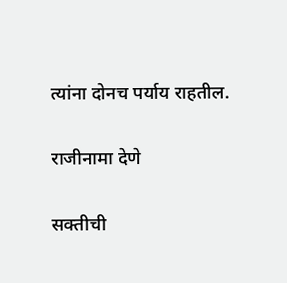त्यांना दोनच पर्याय राहतील.

राजीनामा देणे

सक्तीची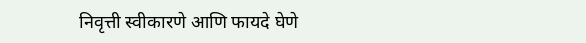निवृत्ती स्वीकारणे आणि फायदे घेणे